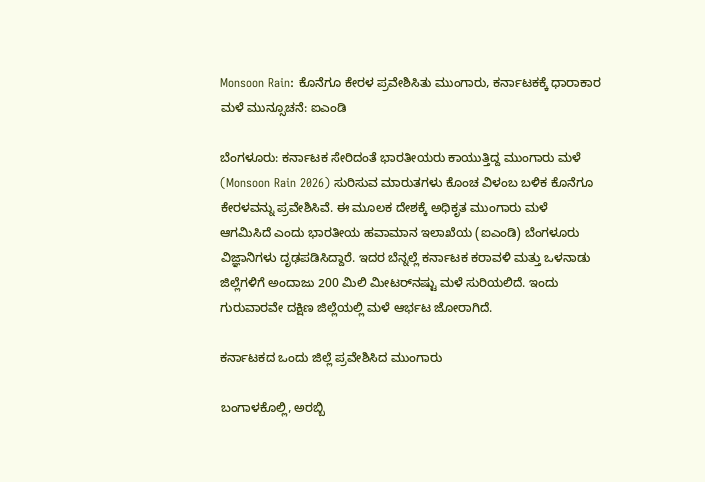Monsoon Rain: ಕೊನೆಗೂ ಕೇರಳ ಪ್ರವೇಶಿಸಿತು ಮುಂಗಾರು, ಕರ್ನಾಟಕಕ್ಕೆ ಧಾರಾಕಾರ ಮಳೆ ಮುನ್ಸೂಚನೆ: ಐಎಂಡಿ

ಬೆಂಗಳೂರು: ಕರ್ನಾಟಕ ಸೇರಿದಂತೆ ಭಾರತೀಯರು ಕಾಯುತ್ತಿದ್ದ ಮುಂಗಾರು ಮಳೆ (Monsoon Rain 2026) ಸುರಿಸುವ ಮಾರುತಗಳು ಕೊಂಚ ವಿಳಂಬ ಬಳಿಕ ಕೊನೆಗೂ ಕೇರಳವನ್ನು ಪ್ರವೇಶಿಸಿವೆ. ಈ ಮೂಲಕ ದೇಶಕ್ಕೆ ಅಧಿಕೃತ ಮುಂಗಾರು ಮಳೆ ಆಗಮಿಸಿದೆ ಎಂದು ಭಾರತೀಯ ಹವಾಮಾನ ಇಲಾಖೆಯ (ಐಎಂಡಿ) ಬೆಂಗಳೂರು ವಿಜ್ಞಾನಿಗಳು ದೃಢಪಡಿಸಿದ್ದಾರೆ. ಇದರ ಬೆನ್ನಲ್ಲೆ ಕರ್ನಾಟಕ ಕರಾವಳಿ ಮತ್ತು ಒಳನಾಡು ಜಿಲ್ಲೆಗಳಿಗೆ ಅಂದಾಜು 200 ಮಿಲಿ ಮೀಟರ್‍‌ನಷ್ಟು ಮಳೆ ಸುರಿಯಲಿದೆ. ಇಂದು ಗುರುವಾರವೇ ದಕ್ಷಿಣ ಜಿಲ್ಲೆಯಲ್ಲಿ ಮಳೆ ಆರ್ಭಟ ಜೋರಾಗಿದೆ.

ಕರ್ನಾಟಕದ ಒಂದು ಜಿಲ್ಲೆ ಪ್ರವೇಶಿಸಿದ ಮುಂಗಾರು

ಬಂಗಾಳಕೊಲ್ಲಿ, ಅರಬ್ಬಿ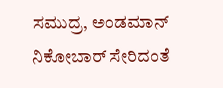ಸಮುದ್ರ, ಅಂಡಮಾನ್ ನಿಕೋಬಾರ್ ಸೇರಿದಂತೆ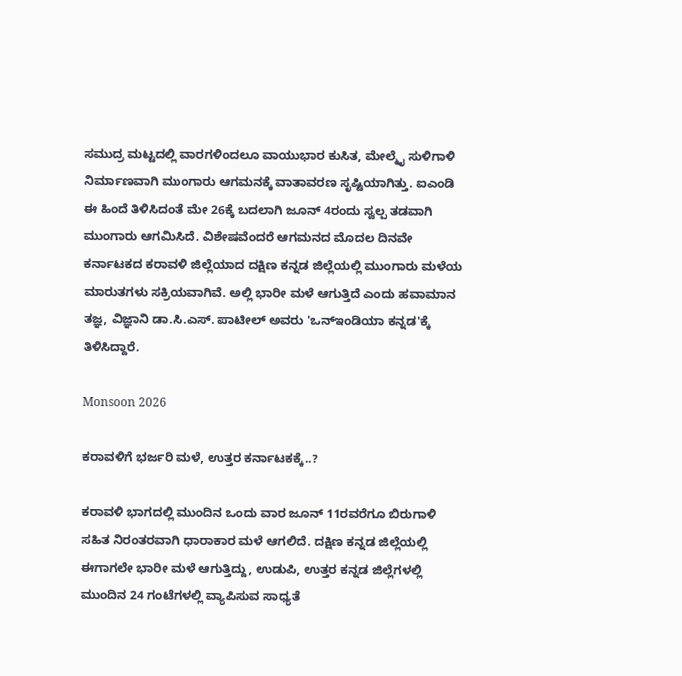ಸಮುದ್ರ ಮಟ್ಟದಲ್ಲಿ ವಾರಗಳಿಂದಲೂ ವಾಯುಭಾರ ಕುಸಿತ, ಮೇಲ್ಮೈ ಸುಳಿಗಾಳಿ ನಿರ್ಮಾಣವಾಗಿ ಮುಂಗಾರು ಆಗಮನಕ್ಕೆ ವಾತಾವರಣ ಸೃಷ್ಟಿಯಾಗಿತ್ತು. ಐಎಂಡಿ ಈ ಹಿಂದೆ ತಿಳಿಸಿದಂತೆ ಮೇ 26ಕ್ಕೆ ಬದಲಾಗಿ ಜೂನ್ 4ರಂದು ಸ್ವಲ್ಪ ತಡವಾಗಿ ಮುಂಗಾರು ಆಗಮಿಸಿದೆ. ವಿಶೇಷವೆಂದರೆ ಆಗಮನದ ಮೊದಲ ದಿನವೇ ಕರ್ನಾಟಕದ ಕರಾವಳಿ ಜಿಲ್ಲೆಯಾದ ದಕ್ಷಿಣ ಕನ್ನಡ ಜಿಲ್ಲೆಯಲ್ಲಿ ಮುಂಗಾರು ಮಳೆಯ ಮಾರುತಗಳು ಸಕ್ರಿಯವಾಗಿವೆ. ಅಲ್ಲಿ ಭಾರೀ ಮಳೆ ಆಗುತ್ತಿದೆ ಎಂದು ಹವಾಮಾನ ತಜ್ಞ, ವಿಜ್ಞಾನಿ ಡಾ.ಸಿ.ಎಸ್. ಪಾಟೀಲ್ ಅವರು 'ಒನ್‌ಇಂಡಿಯಾ ಕನ್ನಡ'ಕ್ಕೆ ತಿಳಿಸಿದ್ದಾರೆ.

Monsoon 2026

ಕರಾವಳಿಗೆ ಭರ್ಜರಿ ಮಳೆ, ಉತ್ತರ ಕರ್ನಾಟಕಕ್ಕೆ..?

ಕರಾವಳಿ ಭಾಗದಲ್ಲಿ ಮುಂದಿನ ಒಂದು ವಾರ ಜೂನ್ 11ರವರೆಗೂ ಬಿರುಗಾಳಿ ಸಹಿತ ನಿರಂತರವಾಗಿ ಧಾರಾಕಾರ ಮಳೆ ಆಗಲಿದೆ. ದಕ್ಷಿಣ ಕನ್ನಡ ಜಿಲ್ಲೆಯಲ್ಲಿ ಈಗಾಗಲೇ ಭಾರೀ ಮಳೆ ಆಗುತ್ತಿದ್ದು, ಉಡುಪಿ, ಉತ್ತರ ಕನ್ನಡ ಜಿಲ್ಲೆಗಳಲ್ಲಿ ಮುಂದಿನ 24 ಗಂಟೆಗಳಲ್ಲಿ ವ್ಯಾಪಿಸುವ ಸಾಧ್ಯತೆ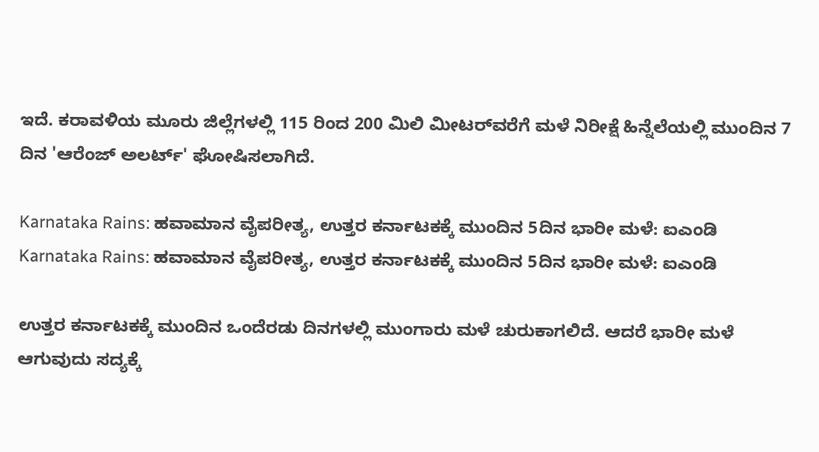ಇದೆ. ಕರಾವಳಿಯ ಮೂರು ಜಿಲ್ಲೆಗಳಲ್ಲಿ 115 ರಿಂದ 200 ಮಿಲಿ ಮೀಟರ್‍‌ವರೆಗೆ ಮಳೆ ನಿರೀಕ್ಷೆ ಹಿನ್ನೆಲೆಯಲ್ಲಿ ಮುಂದಿನ 7 ದಿನ 'ಆರೆಂಜ್ ಅಲರ್ಟ್‌' ಘೋಷಿಸಲಾಗಿದೆ.

Karnataka Rains: ಹವಾಮಾನ ವೈಪರೀತ್ಯ, ಉತ್ತರ ಕರ್ನಾಟಕಕ್ಕೆ ಮುಂದಿನ 5ದಿನ ಭಾರೀ ಮಳೆ: ಐಎಂಡಿ
Karnataka Rains: ಹವಾಮಾನ ವೈಪರೀತ್ಯ, ಉತ್ತರ ಕರ್ನಾಟಕಕ್ಕೆ ಮುಂದಿನ 5ದಿನ ಭಾರೀ ಮಳೆ: ಐಎಂಡಿ

ಉತ್ತರ ಕರ್ನಾಟಕಕ್ಕೆ ಮುಂದಿನ ಒಂದೆರಡು ದಿನಗಳಲ್ಲಿ ಮುಂಗಾರು ಮಳೆ ಚುರುಕಾಗಲಿದೆ. ಆದರೆ ಭಾರೀ ಮಳೆ ಆಗುವುದು ಸದ್ಯಕ್ಕೆ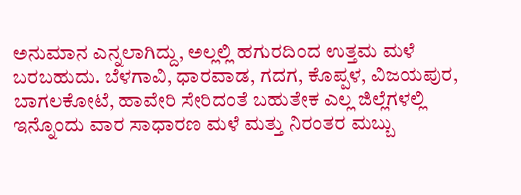ಅನುಮಾನ ಎನ್ನಲಾಗಿದ್ದು, ಅಲ್ಲಲ್ಲಿ ಹಗುರದಿಂದ ಉತ್ತಮ ಮಳೆ ಬರಬಹುದು. ಬೆಳಗಾವಿ, ಧಾರವಾಡ, ಗದಗ, ಕೊಪ್ಪಳ, ವಿಜಯಪುರ, ಬಾಗಲಕೋಟೆ, ಹಾವೇರಿ ಸೇರಿದಂತೆ ಬಹುತೇಕ ಎಲ್ಲ ಜಿಲ್ಲೆಗಳಲ್ಲಿ ಇನ್ನೊಂದು ವಾರ ಸಾಧಾರಣ ಮಳೆ ಮತ್ತು ನಿರಂತರ ಮಬ್ಬು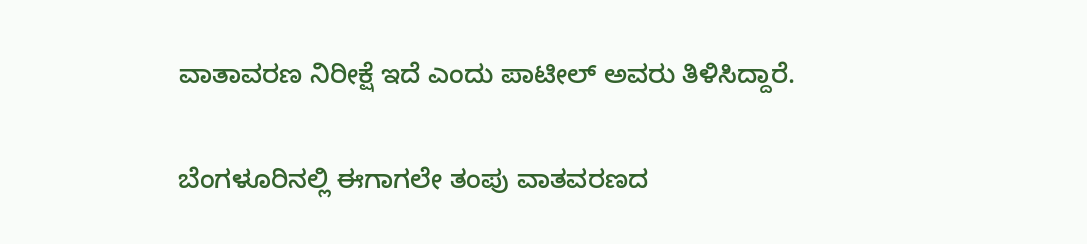ವಾತಾವರಣ ನಿರೀಕ್ಷೆ ಇದೆ ಎಂದು ಪಾಟೀಲ್ ಅವರು ತಿಳಿಸಿದ್ದಾರೆ.

ಬೆಂಗಳೂರಿನಲ್ಲಿ ಈಗಾಗಲೇ ತಂಪು ವಾತವರಣದ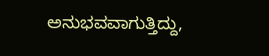ಅನುಭವವಾಗುತ್ತಿದ್ದು,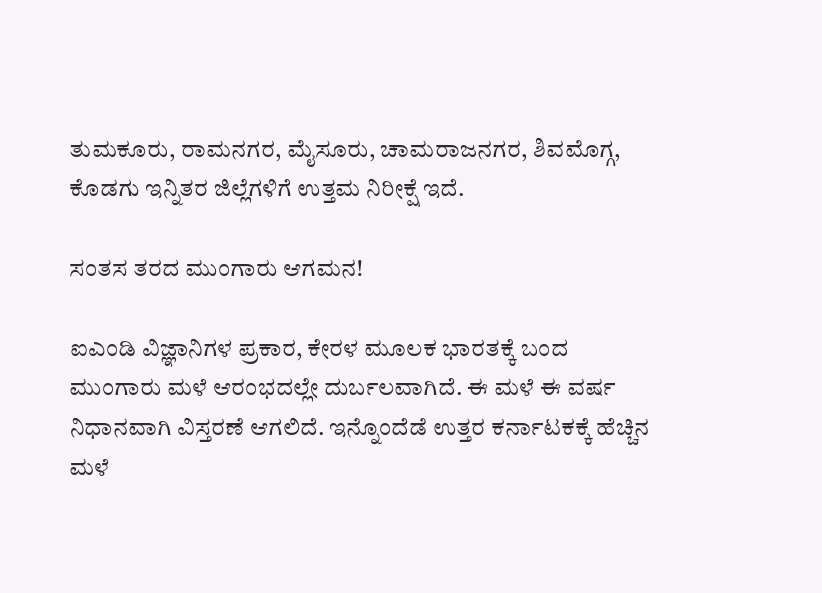ತುಮಕೂರು, ರಾಮನಗರ, ಮೈಸೂರು, ಚಾಮರಾಜನಗರ, ಶಿವಮೊಗ್ಗ, ಕೊಡಗು ಇನ್ನಿತರ ಜಿಲ್ಲೆಗಳಿಗೆ ಉತ್ತಮ ನಿರೀಕ್ಷೆ ಇದೆ.

ಸಂತಸ ತರದ ಮುಂಗಾರು ಆಗಮನ!

ಐಎಂಡಿ ವಿಜ್ಞಾನಿಗಳ ಪ್ರಕಾರ, ಕೇರಳ ಮೂಲಕ ಭಾರತಕ್ಕೆ ಬಂದ ಮುಂಗಾರು ಮಳೆ ಆರಂಭದಲ್ಲೇ ದುರ್ಬಲವಾಗಿದೆ. ಈ ಮಳೆ ಈ ವರ್ಷ ನಿಧಾನವಾಗಿ ವಿಸ್ತರಣೆ ಆಗಲಿದೆ. ಇನ್ನೊಂದೆಡೆ ಉತ್ತರ ಕರ್ನಾಟಕಕ್ಕೆ ಹೆಚ್ಚಿನ ಮಳೆ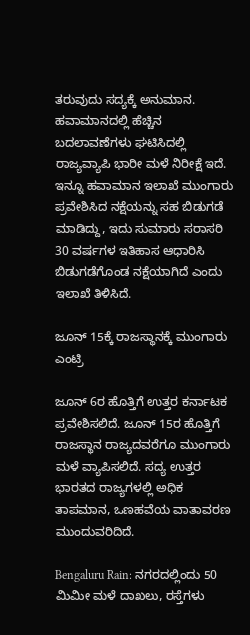ತರುವುದು ಸದ್ಯಕ್ಕೆ ಅನುಮಾನ. ಹವಾಮಾನದಲ್ಲಿ ಹೆಚ್ಚಿನ ಬದಲಾವಣೆಗಳು ಘಟಿಸಿದಲ್ಲಿ ರಾಜ್ಯವ್ಯಾಪಿ ಭಾರೀ ಮಳೆ ನಿರೀಕ್ಷೆ ಇದೆ. ಇನ್ನೂ ಹವಾಮಾನ ಇಲಾಖೆ ಮುಂಗಾರು ಪ್ರವೇಶಿಸಿದ ನಕ್ಷೆಯನ್ನು ಸಹ ಬಿಡುಗಡೆ ಮಾಡಿದ್ದು, ಇದು ಸುಮಾರು ಸರಾಸರಿ 30 ವರ್ಷಗಳ ಇತಿಹಾಸ ಆಧಾರಿಸಿ ಬಿಡುಗಡೆಗೊಂಡ ನಕ್ಷೆಯಾಗಿದೆ ಎಂದು ಇಲಾಖೆ ತಿಳಿಸಿದೆ.

ಜೂನ್ 15ಕ್ಕೆ ರಾಜಸ್ಥಾನಕ್ಕೆ ಮುಂಗಾರು ಎಂಟ್ರಿ

ಜೂನ್ 6ರ ಹೊತ್ತಿಗೆ ಉತ್ತರ ಕರ್ನಾಟಕ ಪ್ರವೇಶಿಸಲಿದೆ. ಜೂನ್ 15ರ ಹೊತ್ತಿಗೆ ರಾಜಸ್ಥಾನ ರಾಜ್ಯದವರೆಗೂ ಮುಂಗಾರು ಮಳೆ ವ್ಯಾಪಿಸಲಿದೆ. ಸದ್ಯ ಉತ್ತರ ಭಾರತದ ರಾಜ್ಯಗಳಲ್ಲಿ ಅಧಿಕ ತಾಪಮಾನ, ಒಣಹವೆಯ ವಾತಾವರಣ ಮುಂದುವರಿದಿದೆ.

Bengaluru Rain: ನಗರದಲ್ಲಿಂದು 50 ಮಿಮೀ ಮಳೆ ದಾಖಲು, ರಸ್ತೆಗಳು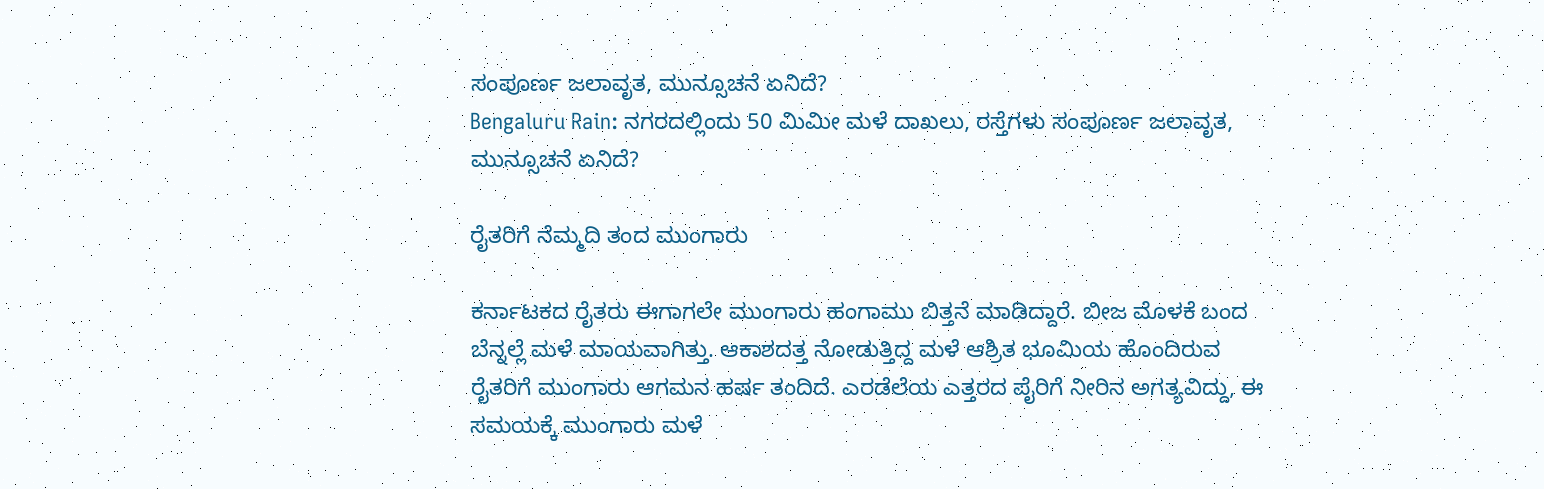ಸಂಪೂರ್ಣ ಜಲಾವೃತ, ಮುನ್ಸೂಚನೆ ಏನಿದೆ?
Bengaluru Rain: ನಗರದಲ್ಲಿಂದು 50 ಮಿಮೀ ಮಳೆ ದಾಖಲು, ರಸ್ತೆಗಳು ಸಂಪೂರ್ಣ ಜಲಾವೃತ, ಮುನ್ಸೂಚನೆ ಏನಿದೆ?

ರೈತರಿಗೆ ನೆಮ್ಮದಿ ತಂದ ಮುಂಗಾರು

ಕರ್ನಾಟಕದ ರೈತರು ಈಗಾಗಲೇ ಮುಂಗಾರು ಹಂಗಾಮು ಬಿತ್ತನೆ ಮಾಡಿದ್ದಾರೆ. ಬೀಜ ಮೊಳಕೆ ಬಂದ ಬೆನ್ನಲ್ಲೆ ಮಳೆ ಮಾಯವಾಗಿತ್ತು. ಆಕಾಶದತ್ತ ನೋಡುತ್ತಿದ್ದ ಮಳೆ ಆಶ್ರಿತ ಭೂಮಿಯ ಹೊಂದಿರುವ ರೈತರಿಗೆ ಮುಂಗಾರು ಆಗಮನ ಹರ್ಷ ತಂದಿದೆ. ಎರಡೆಲೆಯ ಎತ್ತರದ ಪೈರಿಗೆ ನೀರಿನ ಅಗತ್ಯವಿದ್ದು, ಈ ಸಮಯಕ್ಕೆ ಮುಂಗಾರು ಮಳೆ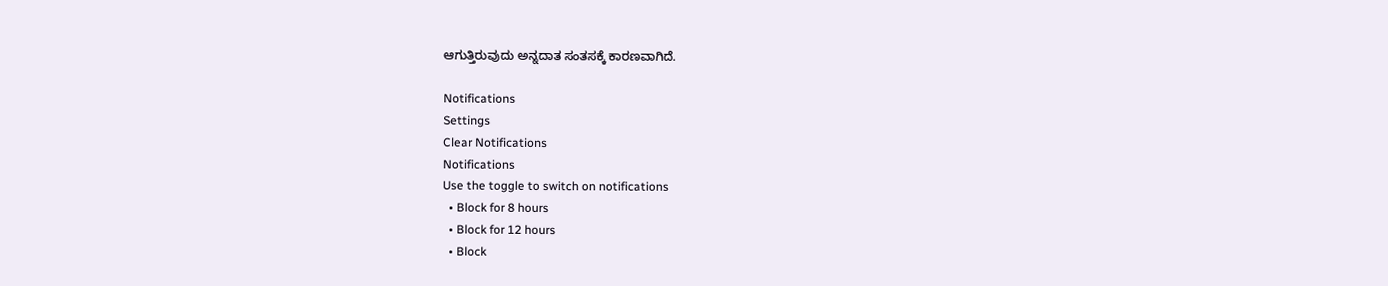ಆಗುತ್ತಿರುವುದು ಅನ್ನದಾತ ಸಂತಸಕ್ಕೆ ಕಾರಣವಾಗಿದೆ.

Notifications
Settings
Clear Notifications
Notifications
Use the toggle to switch on notifications
  • Block for 8 hours
  • Block for 12 hours
  • Block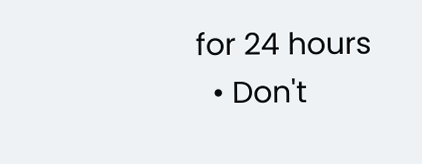for 24 hours
  • Don't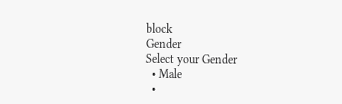block
Gender
Select your Gender
  • Male
  •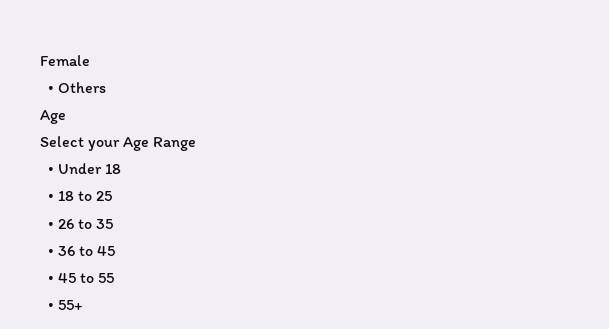Female
  • Others
Age
Select your Age Range
  • Under 18
  • 18 to 25
  • 26 to 35
  • 36 to 45
  • 45 to 55
  • 55+